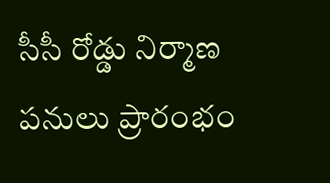సీసీ రోడ్డు నిర్మాణ పనులు ప్రారంభం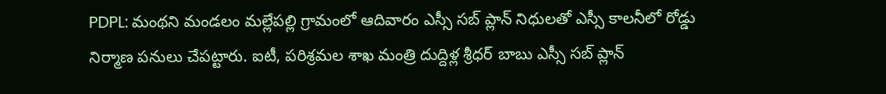PDPL: మంథని మండలం మల్లేపల్లి గ్రామంలో ఆదివారం ఎస్సీ సబ్ ప్లాన్ నిధులతో ఎస్సీ కాలనీలో రోడ్డు నిర్మాణ పనులు చేపట్టారు. ఐటీ, పరిశ్రమల శాఖ మంత్రి దుద్దిళ్ల శ్రీధర్ బాబు ఎస్సీ సబ్ ప్లాన్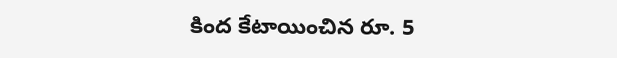కింద కేటాయించిన రూ. 5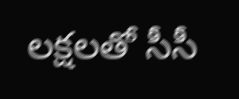లక్షలతో సీసీ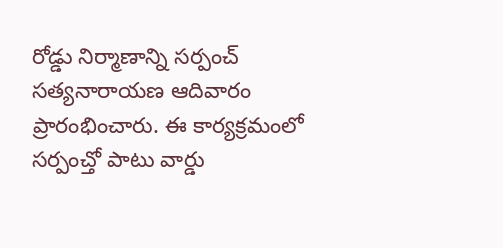రోడ్డు నిర్మాణాన్ని సర్పంచ్ సత్యనారాయణ ఆదివారం ప్రారంభించారు. ఈ కార్యక్రమంలో సర్పంచ్తో పాటు వార్డు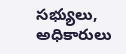సభ్యులు, అధికారులు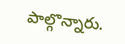పాల్గొన్నారు.